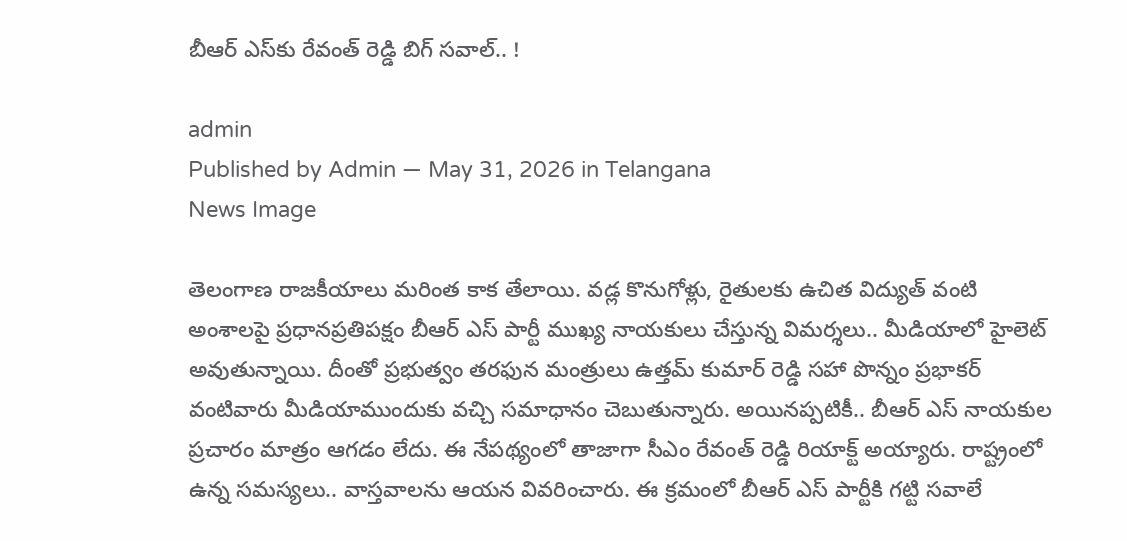బీఆర్ ఎస్‌కు రేవంత్ రెడ్డి బిగ్ సవాల్‌.. !

admin
Published by Admin — May 31, 2026 in Telangana
News Image

తెలంగాణ రాజ‌కీయాలు మ‌రింత కాక తేలాయి. వ‌డ్ల కొనుగోళ్లు, రైతుల‌కు ఉచిత విద్యుత్ వంటి అంశాల‌పై ప్ర‌ధాన‌ప్ర‌తిప‌క్షం బీఆర్ ఎస్ పార్టీ ముఖ్య నాయ‌కులు చేస్తున్న విమ‌ర్శ‌లు.. మీడియాలో హైలెట్ అవుతున్నాయి. దీంతో ప్ర‌భుత్వం త‌ర‌ఫున మంత్రులు ఉత్త‌మ్ కుమార్ రెడ్డి స‌హా పొన్నం ప్ర‌భాక‌ర్ వంటివారు మీడియాముందుకు వ‌చ్చి స‌మాధానం చెబుతున్నారు. అయిన‌ప్ప‌టికీ.. బీఆర్ ఎస్ నాయ‌కుల ప్ర‌చారం మాత్రం ఆగ‌డం లేదు. ఈ నేప‌థ్యంలో తాజాగా సీఎం రేవంత్ రెడ్డి రియాక్ట్ అయ్యారు. రాష్ట్రంలో ఉన్న స‌మ‌స్య‌లు.. వాస్త‌వాల‌ను ఆయ‌న వివ‌రించారు. ఈ క్ర‌మంలో బీఆర్ ఎస్ పార్టీకి గ‌ట్టి స‌వాలే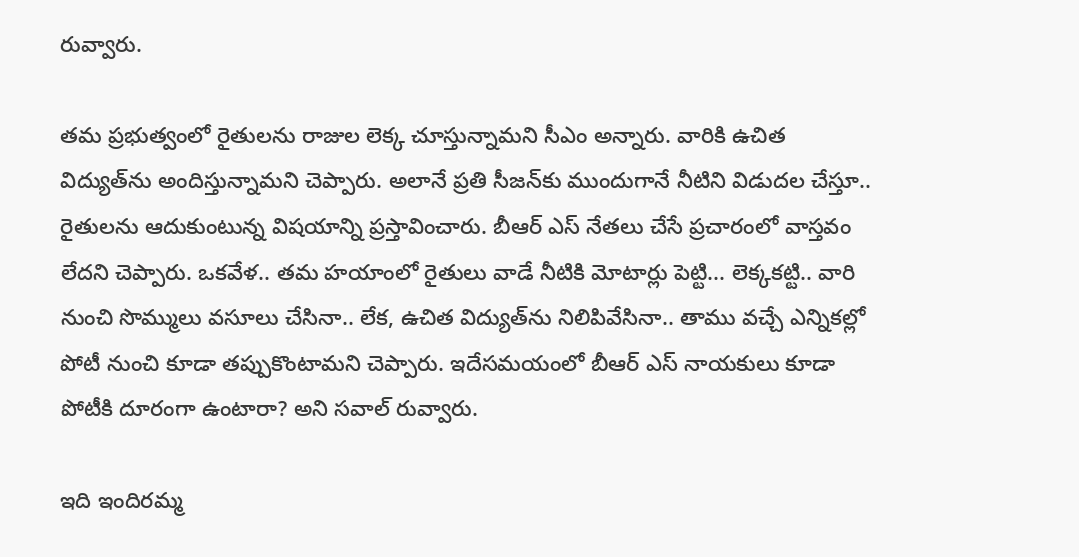రువ్వారు.

త‌మ ప్ర‌భుత్వంలో రైతుల‌ను రాజుల లెక్క చూస్తున్నామ‌ని సీఎం అన్నారు. వారికి ఉచిత విద్యుత్‌ను అందిస్తున్నామ‌ని చెప్పారు. అలానే ప్ర‌తి సీజ‌న్‌కు ముందుగానే నీటిని విడుదల చేస్తూ.. రైతుల‌ను ఆదుకుంటున్న విష‌యాన్ని ప్ర‌స్తావించారు. బీఆర్ ఎస్ నేత‌లు చేసే ప్ర‌చారంలో వాస్త‌వం లేద‌ని చెప్పారు. ఒక‌వేళ‌.. త‌మ హ‌యాంలో రైతులు వాడే నీటికి మోటార్లు పెట్టి... లెక్క‌క‌ట్టి.. వారి నుంచి సొమ్ములు వ‌సూలు చేసినా.. లేక‌, ఉచిత విద్యుత్‌ను నిలిపివేసినా.. తాము వ‌చ్చే ఎన్నిక‌ల్లో పోటీ నుంచి కూడా త‌ప్పుకొంటామ‌ని చెప్పారు. ఇదేస‌మ‌యంలో బీఆర్ ఎస్ నాయ‌కులు కూడా పోటీకి దూరంగా ఉంటారా? అని స‌వాల్ రువ్వారు.

ఇది ఇందిర‌మ్మ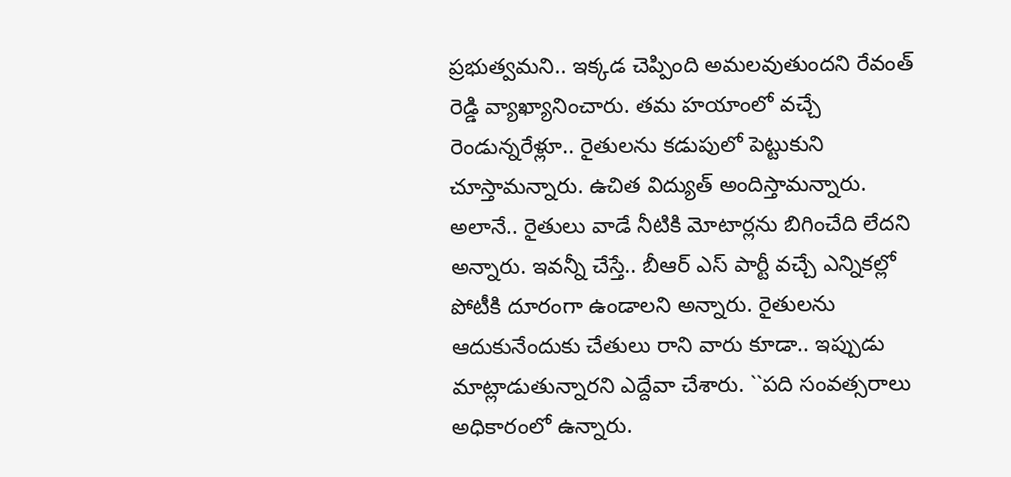ప్ర‌భుత్వ‌మ‌ని.. ఇక్క‌డ చెప్పింది అమ‌ల‌వుతుంద‌ని రేవంత్ రెడ్డి వ్యాఖ్యానించారు. త‌మ హ‌యాంలో వ‌చ్చే రెండున్న‌రేళ్లూ.. రైతుల‌ను క‌డుపులో పెట్టుకుని చూస్తామ‌న్నారు. ఉచిత విద్యుత్ అందిస్తామ‌న్నారు. అలానే.. రైతులు వాడే నీటికి మోటార్ల‌ను బిగించేది లేద‌ని అన్నారు. ఇవ‌న్నీ చేస్తే.. బీఆర్ ఎస్ పార్టీ వ‌చ్చే ఎన్నిక‌ల్లో పోటీకి దూరంగా ఉండాల‌ని అన్నారు. రైతుల‌ను ఆదుకునేందుకు చేతులు రాని వారు కూడా.. ఇప్పుడు మాట్లాడుతున్నార‌ని ఎద్దేవా చేశారు. ``ప‌ది సంవ‌త్స‌రాలు అధికారంలో ఉన్నారు.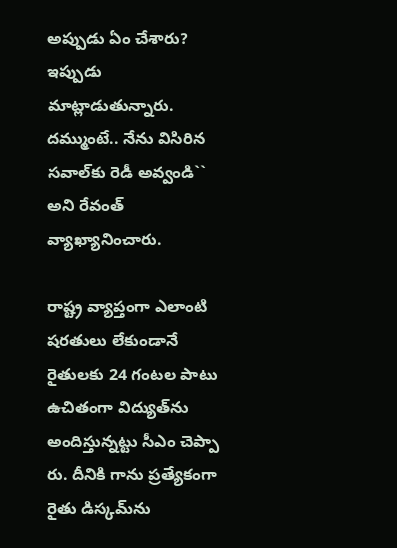అప్పుడు ఏం చేశారు? ఇప్పుడు మాట్లాడుతున్నారు. ద‌మ్ముంటే.. నేను విసిరిన స‌వాల్‌కు రెడీ అవ్వండి`` అని రేవంత్ వ్యాఖ్యానించారు.

రాష్ట్ర వ్యాప్తంగా ఎలాంటి ష‌ర‌తులు లేకుండానే రైతుల‌కు 24 గంట‌ల పాటు ఉచితంగా విద్యుత్‌ను అందిస్తున్న‌ట్టు సీఎం చెప్పా రు. దీనికి గాను ప్ర‌త్యేకంగా రైతు డిస్క‌మ్‌ను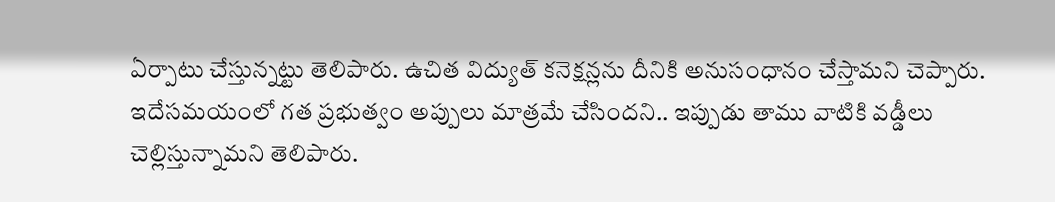ఏర్పాటు చేస్తున్న‌ట్టు తెలిపారు. ఉచిత విద్యుత్ క‌నెక్ష‌న్ల‌ను దీనికి అనుసంధానం చేస్తామ‌ని చెప్పారు. ఇదేస‌మ‌యంలో గ‌త ప్ర‌భుత్వం అప్పులు మాత్ర‌మే చేసింద‌ని.. ఇప్పుడు తాము వాటికి వ‌డ్డీలు చెల్లిస్తున్నామ‌ని తెలిపారు.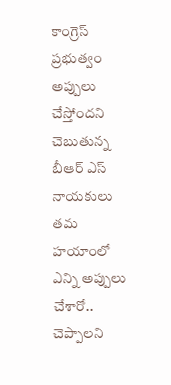కాంగ్రెస్ ప్ర‌భుత్వం అప్పులు చేస్తోంద‌ని చెబుతున్న బీఆర్ ఎస్ నాయ‌కులు త‌మ హ‌యాంలో ఎన్ని అప్పులు చేశారో.. చెప్పాల‌ని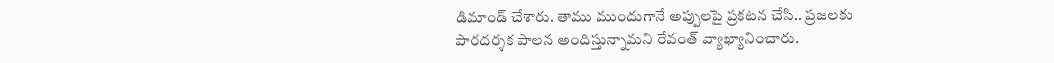డిమాండ్ చేశారు. తాము ముందుగానే అప్పుల‌పై ప్ర‌క‌ట‌న చేసి.. ప్ర‌జ‌ల‌కు పార‌ద‌ర్శ‌క పాల‌న అందిస్తున్నామ‌ని రేవంత్ వ్యాఖ్యానించారు.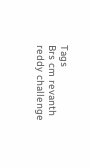Tags
Brs cm revanth reddy challenge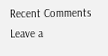Recent Comments
Leave a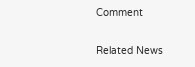Comment

Related News